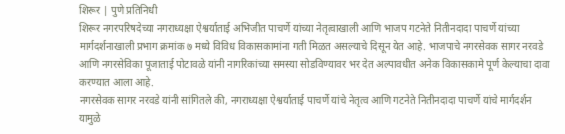शिरूर | पुणे प्रतिनिधी
शिरूर नगरपरिषदेच्या नगराध्यक्षा ऐश्वर्याताई अभिजीत पाचर्णे यांच्या नेतृत्वाखाली आणि भाजप गटनेते नितीनदादा पाचर्णे यांच्या मार्गदर्शनाखाली प्रभाग क्रमांक ७ मध्ये विविध विकासकामांना गती मिळत असल्याचे दिसून येत आहे. भाजपाचे नगरसेवक सागर नरवडे आणि नगरसेविका पूजाताई पोटावळे यांनी नागरिकांच्या समस्या सोडविण्यावर भर देत अल्पावधीत अनेक विकासकामे पूर्ण केल्याचा दावा करण्यात आला आहे.
नगरसेवक सागर नरवडे यांनी सांगितले की, नगराध्यक्षा ऐश्वर्याताई पाचर्णे यांचे नेतृत्व आणि गटनेते नितीनदादा पाचर्णे यांचे मार्गदर्शन यामुळे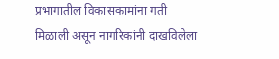प्रभागातील विकासकामांना गती मिळाली असून नागरिकांनी दाखविलेला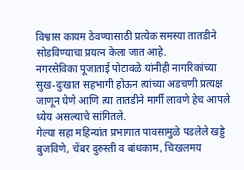विश्वास कायम ठेवण्यासाठी प्रत्येक समस्या तातडीने सोडविण्याचा प्रयत्न केला जात आहे.
नगरसेविका पूजाताई पोटावळे यांनीही नागरिकांच्या सुख-दुःखात सहभागी होऊन त्यांच्या अडचणी प्रत्यक्ष जाणून घेणे आणि त्या तातडीने मार्गी लावणे हेच आपले ध्येय असल्याचे सांगितले.
गेल्या सहा महिन्यांत प्रभागात पावसामुळे पडलेले खड्डे बुजविणे, चेंबर दुरुस्ती व बांधकाम, चिखलमय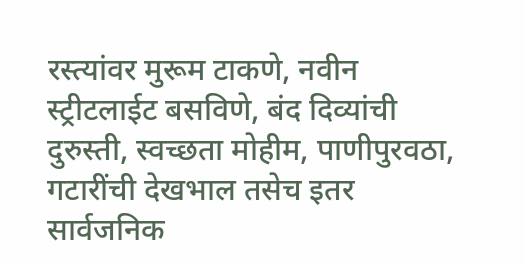रस्त्यांवर मुरूम टाकणे, नवीन स्ट्रीटलाईट बसविणे, बंद दिव्यांची दुरुस्ती, स्वच्छता मोहीम, पाणीपुरवठा, गटारींची देखभाल तसेच इतर सार्वजनिक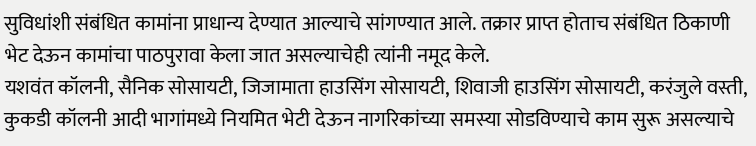सुविधांशी संबंधित कामांना प्राधान्य देण्यात आल्याचे सांगण्यात आले. तक्रार प्राप्त होताच संबंधित ठिकाणी भेट देऊन कामांचा पाठपुरावा केला जात असल्याचेही त्यांनी नमूद केले.
यशवंत कॉलनी, सैनिक सोसायटी, जिजामाता हाउसिंग सोसायटी, शिवाजी हाउसिंग सोसायटी, करंजुले वस्ती, कुकडी कॉलनी आदी भागांमध्ये नियमित भेटी देऊन नागरिकांच्या समस्या सोडविण्याचे काम सुरू असल्याचे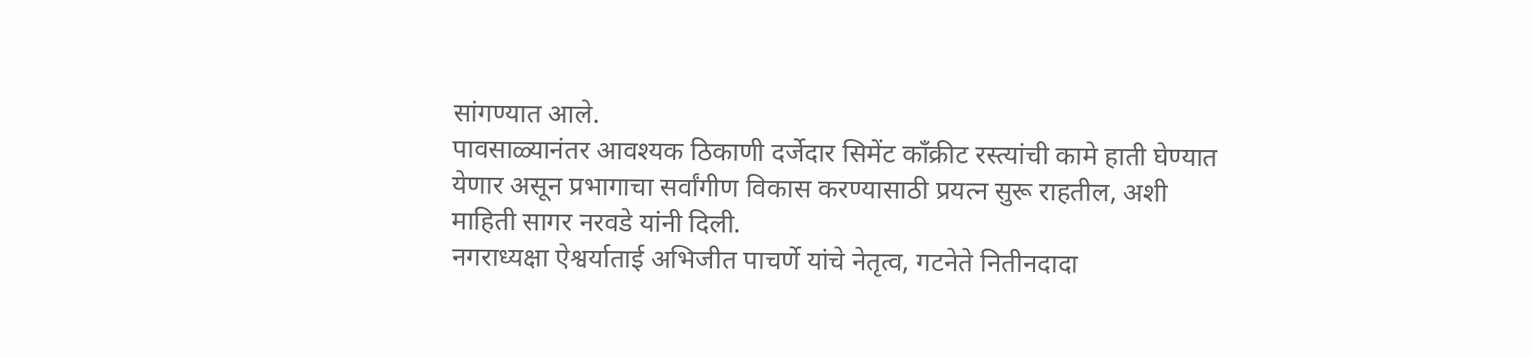सांगण्यात आले.
पावसाळ्यानंतर आवश्यक ठिकाणी दर्जेदार सिमेंट काँक्रीट रस्त्यांची कामे हाती घेण्यात येणार असून प्रभागाचा सर्वांगीण विकास करण्यासाठी प्रयत्न सुरू राहतील, अशी माहिती सागर नरवडे यांनी दिली.
नगराध्यक्षा ऐश्वर्याताई अभिजीत पाचर्णे यांचे नेतृत्व, गटनेते नितीनदादा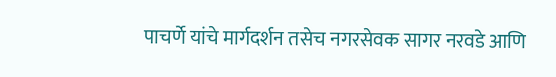पाचर्णे यांचे मार्गदर्शन तसेच नगरसेवक सागर नरवडे आणि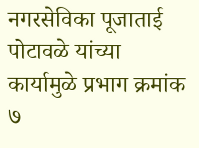नगरसेविका पूजाताई पोटावळे यांच्या कार्यामुळे प्रभाग क्रमांक ७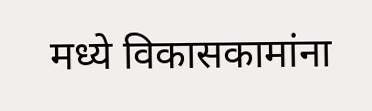मध्ये विकासकामांना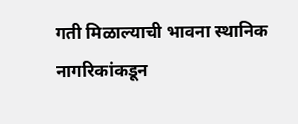गती मिळाल्याची भावना स्थानिक नागरिकांकडून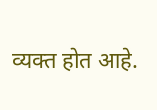व्यक्त होत आहे.